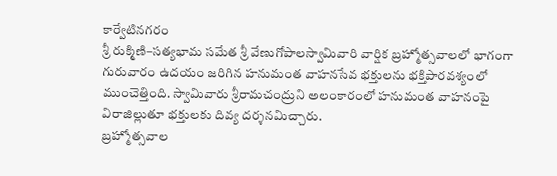కార్వేటినగరం
శ్రీ రుక్మిణి–సత్యభామ సమేత శ్రీ వేణుగోపాలస్వామివారి వార్షిక బ్రహ్మోత్సవాలలో భాగంగా గురువారం ఉదయం జరిగిన హనుమంత వాహనసేవ భక్తులను భక్తిపారవశ్యంలో ముంచెత్తింది. స్వామివారు శ్రీరామచంద్రుని అలంకారంలో హనుమంత వాహనంపై విరాజిల్లుతూ భక్తులకు దివ్య దర్శనమిచ్చారు.
బ్రహ్మోత్సవాల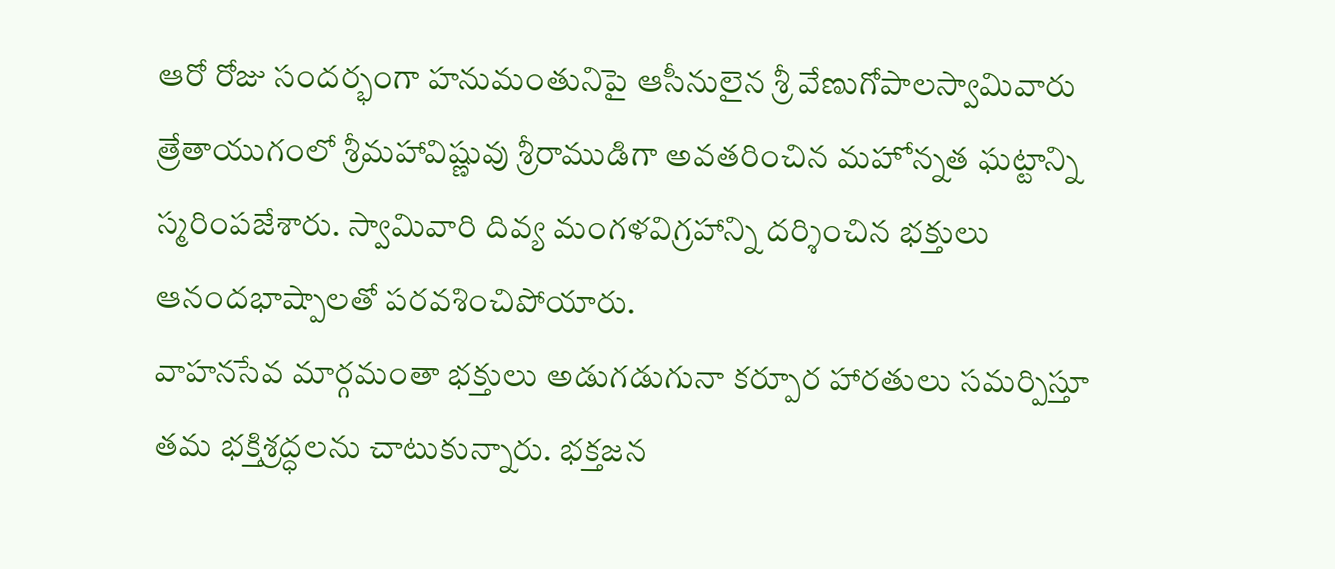ఆరో రోజు సందర్భంగా హనుమంతునిపై ఆసీనులైన శ్రీ వేణుగోపాలస్వామివారు త్రేతాయుగంలో శ్రీమహావిష్ణువు శ్రీరాముడిగా అవతరించిన మహోన్నత ఘట్టాన్ని స్మరింపజేశారు. స్వామివారి దివ్య మంగళవిగ్రహాన్ని దర్శించిన భక్తులు ఆనందభాష్పాలతో పరవశించిపోయారు.
వాహనసేవ మార్గమంతా భక్తులు అడుగడుగునా కర్పూర హారతులు సమర్పిస్తూ తమ భక్తిశ్రద్ధలను చాటుకున్నారు. భక్తజన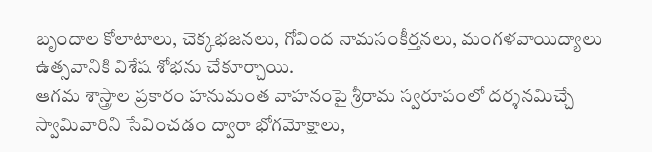బృందాల కోలాటాలు, చెక్కభజనలు, గోవింద నామసంకీర్తనలు, మంగళవాయిద్యాలు ఉత్సవానికి విశేష శోభను చేకూర్చాయి.
ఆగమ శాస్త్రాల ప్రకారం హనుమంత వాహనంపై శ్రీరామ స్వరూపంలో దర్శనమిచ్చే స్వామివారిని సేవించడం ద్వారా భోగమోక్షాలు,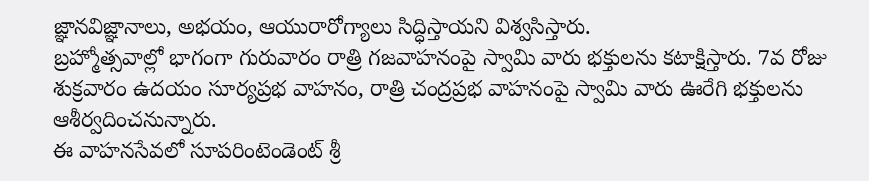జ్ఞానవిజ్ఞానాలు, అభయం, ఆయురారోగ్యాలు సిద్ధిస్తాయని విశ్వసిస్తారు.
బ్రహ్మోత్సవాల్లో భాగంగా గురువారం రాత్రి గజవాహనంపై స్వామి వారు భక్తులను కటాక్షిస్తారు. 7వ రోజు శుక్రవారం ఉదయం సూర్యప్రభ వాహనం, రాత్రి చంద్రప్రభ వాహనంపై స్వామి వారు ఊరేగి భక్తులను ఆశీర్వదించనున్నారు.
ఈ వాహనసేవలో సూపరింటెండెంట్ శ్రీ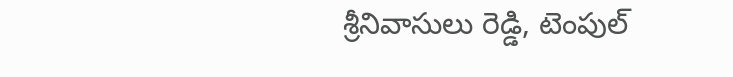శ్రీనివాసులు రెడ్డి, టెంపుల్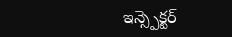ఇన్స్పెక్టర్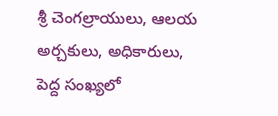శ్రీ చెంగల్రాయులు, ఆలయ అర్చకులు, అధికారులు, పెద్ద సంఖ్యలో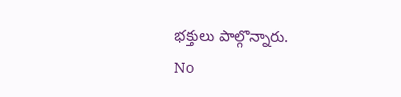భక్తులు పాల్గొన్నారు.
No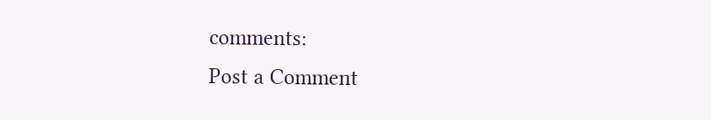comments:
Post a Comment